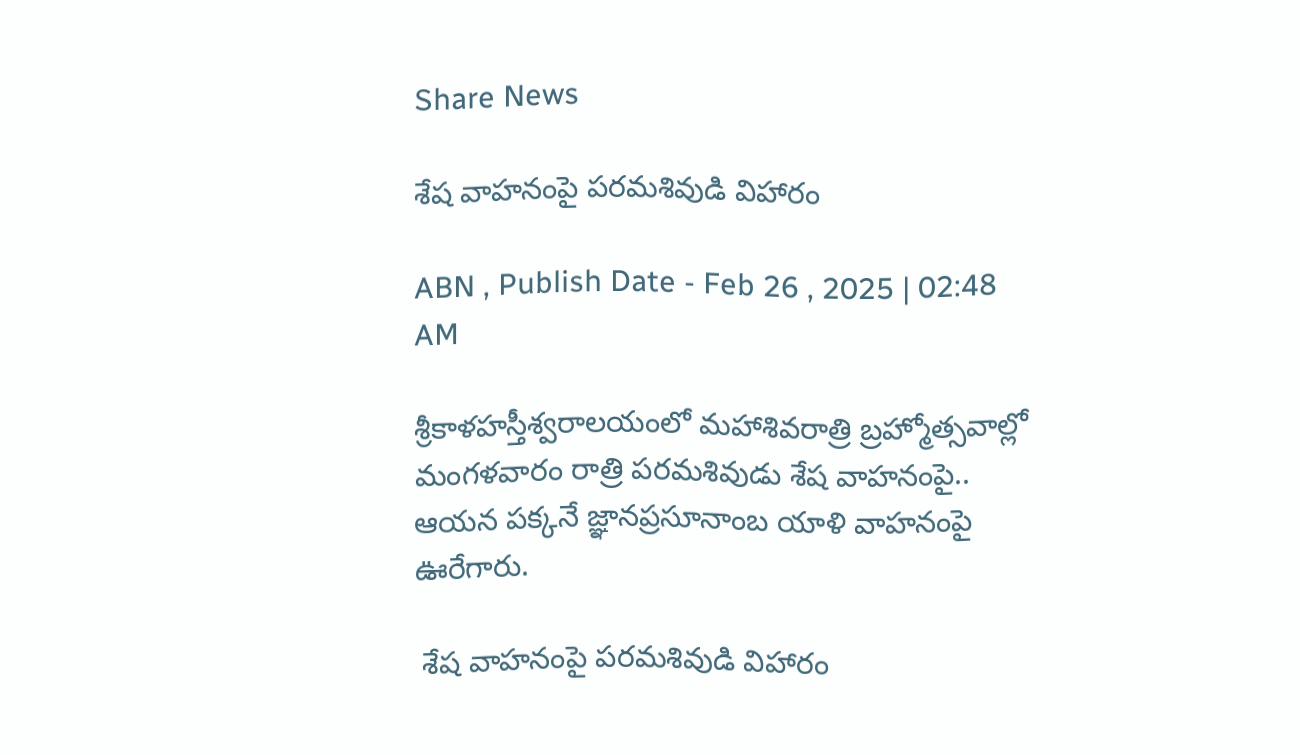Share News

శేష వాహనంపై పరమశివుడి విహారం

ABN , Publish Date - Feb 26 , 2025 | 02:48 AM

శ్రీకాళహస్తీశ్వరాలయంలో మహాశివరాత్రి బ్రహ్మోత్సవాల్లో మంగళవారం రాత్రి పరమశివుడు శేష వాహనంపై.. ఆయన పక్కనే జ్ఞానప్రసూనాంబ యాళి వాహనంపై ఊరేగారు.

 శేష వాహనంపై పరమశివుడి విహారం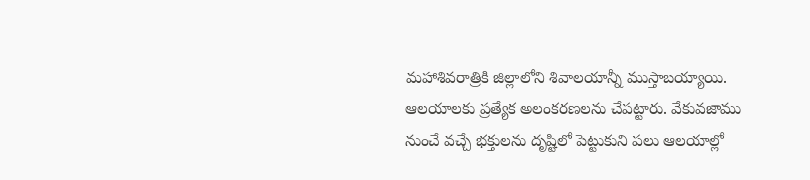మహాశివరాత్రికి జిల్లాలోని శివాలయాన్నీ ముస్తాబయ్యాయి. ఆలయాలకు ప్రత్యేక అలంకరణలను చేపట్టారు. వేకువజాము నుంచే వచ్చే భక్తులను దృష్టిలో పెట్టుకుని పలు ఆలయాల్లో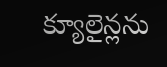క్యూలైన్లను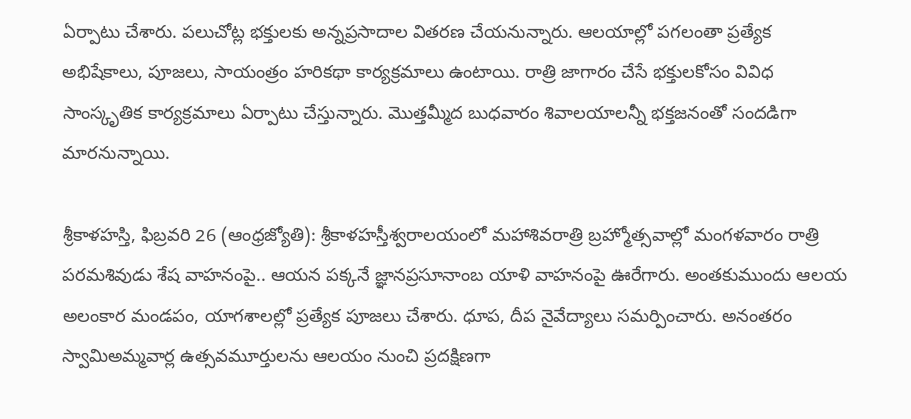ఏర్పాటు చేశారు. పలుచోట్ల భక్తులకు అన్నప్రసాదాల వితరణ చేయనున్నారు. ఆలయాల్లో పగలంతా ప్రత్యేక అభిషేకాలు, పూజలు, సాయంత్రం హరికథా కార్యక్రమాలు ఉంటాయి. రాత్రి జాగారం చేసే భక్తులకోసం వివిధ సాంస్కృతిక కార్యక్రమాలు ఏర్పాటు చేస్తున్నారు. మొత్తమ్మీద బుధవారం శివాలయాలన్నీ భక్తజనంతో సందడిగా మారనున్నాయి.

శ్రీకాళహస్తి, ఫిబ్రవరి 26 (ఆంధ్రజ్యోతి): శ్రీకాళహస్తీశ్వరాలయంలో మహాశివరాత్రి బ్రహ్మోత్సవాల్లో మంగళవారం రాత్రి పరమశివుడు శేష వాహనంపై.. ఆయన పక్కనే జ్ఞానప్రసూనాంబ యాళి వాహనంపై ఊరేగారు. అంతకుముందు ఆలయ అలంకార మండపం, యాగశాలల్లో ప్రత్యేక పూజలు చేశారు. ధూప, దీప నైవేద్యాలు సమర్పించారు. అనంతరం స్వామిఅమ్మవార్ల ఉత్సవమూర్తులను ఆలయం నుంచి ప్రదక్షిణగా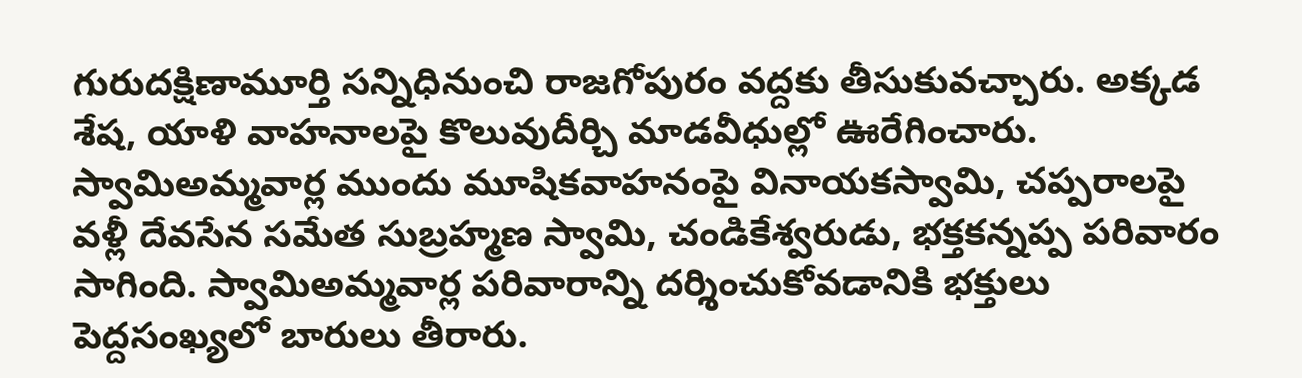గురుదక్షిణామూర్తి సన్నిధినుంచి రాజగోపురం వద్దకు తీసుకువచ్చారు. అక్కడ శేష, యాళి వాహనాలపై కొలువుదీర్చి మాడవీధుల్లో ఊరేగించారు. స్వామిఅమ్మవార్ల ముందు మూషికవాహనంపై వినాయకస్వామి, చప్పరాలపై వళ్లీ దేవసేన సమేత సుబ్రహ్మణ స్వామి, చండికేశ్వరుడు, భక్తకన్నప్ప పరివారం సాగింది. స్వామిఅమ్మవార్ల పరివారాన్ని దర్శించుకోవడానికి భక్తులు పెద్దసంఖ్యలో బారులు తీరారు.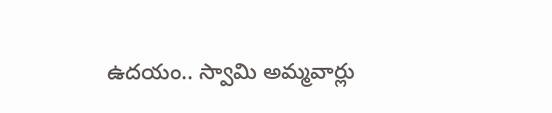ఉదయం.. స్వామి అమ్మవార్లు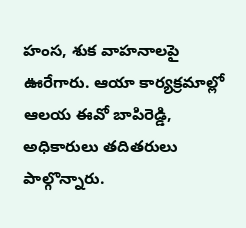హంస, శుక వాహనాలపై ఊరేగారు. ఆయా కార్యక్రమాల్లో ఆలయ ఈవో బాపిరెడ్డి, అధికారులు తదితరులు పాల్గొన్నారు.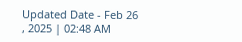Updated Date - Feb 26 , 2025 | 02:48 AM